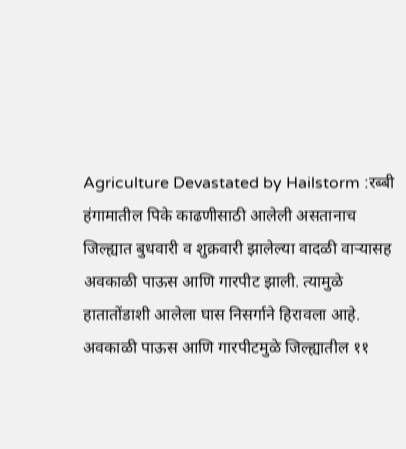Agriculture Devastated by Hailstorm :रब्बी हंगामातील पिके काढणीसाठी आलेली असतानाच जिल्ह्यात बुधवारी व शुक्रवारी झालेल्या वादळी वाऱ्यासह अवकाळी पाऊस आणि गारपीट झाली. त्यामुळे हातातोंडाशी आलेला घास निसर्गाने हिरावला आहे. अवकाळी पाऊस आणि गारपीटमुळे जिल्ह्यातील ११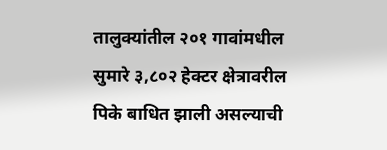तालुक्यांतील २०१ गावांमधील सुमारे ३,८०२ हेक्टर क्षेत्रावरील पिके बाधित झाली असल्याची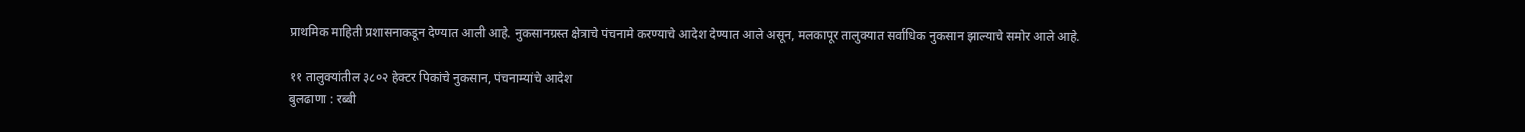प्राथमिक माहिती प्रशासनाकडून देण्यात आली आहे. नुकसानग्रस्त क्षेत्राचे पंचनामे करण्याचे आदेश देण्यात आले असून, मलकापूर तालुक्यात सर्वाधिक नुकसान झाल्याचे समोर आले आहे.

११ तालुक्यांतील ३८०२ हेक्टर पिकांचे नुकसान, पंचनाम्यांचे आदेश
बुलढाणा : रब्बी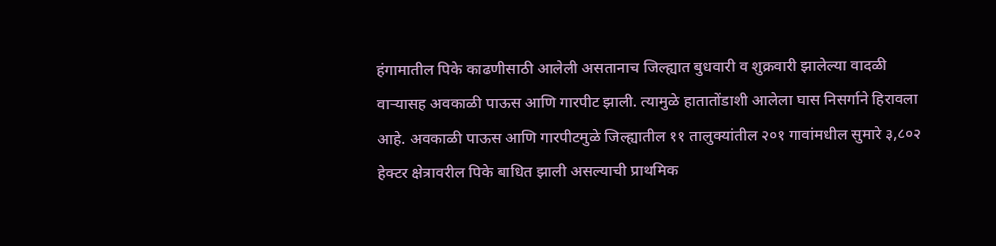हंगामातील पिके काढणीसाठी आलेली असतानाच जिल्ह्यात बुधवारी व शुक्रवारी झालेल्या वादळी वाऱ्यासह अवकाळी पाऊस आणि गारपीट झाली. त्यामुळे हातातोंडाशी आलेला घास निसर्गाने हिरावला आहे. अवकाळी पाऊस आणि गारपीटमुळे जिल्ह्यातील ११ तालुक्यांतील २०१ गावांमधील सुमारे ३,८०२ हेक्टर क्षेत्रावरील पिके बाधित झाली असल्याची प्राथमिक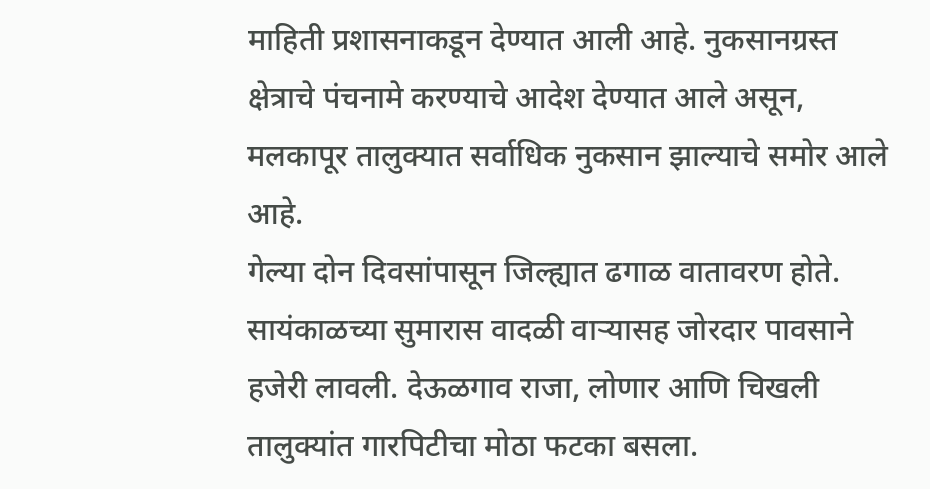माहिती प्रशासनाकडून देण्यात आली आहे. नुकसानग्रस्त क्षेत्राचे पंचनामे करण्याचे आदेश देण्यात आले असून, मलकापूर तालुक्यात सर्वाधिक नुकसान झाल्याचे समोर आले आहे.
गेल्या दोन दिवसांपासून जिल्ह्यात ढगाळ वातावरण होते. सायंकाळच्या सुमारास वादळी वाऱ्यासह जोरदार पावसाने हजेरी लावली. देऊळगाव राजा, लोणार आणि चिखली तालुक्यांत गारपिटीचा मोठा फटका बसला.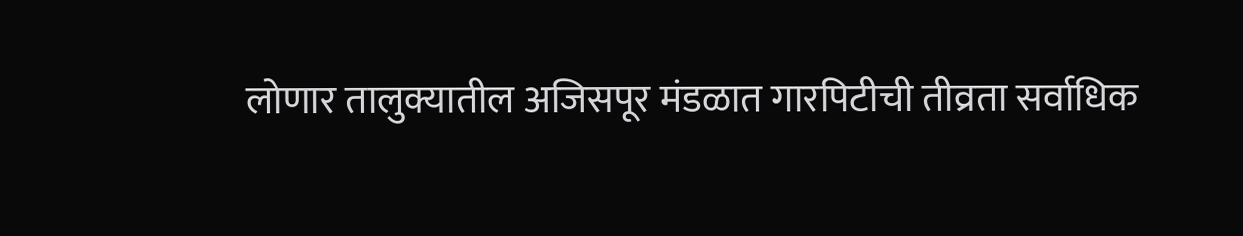लोणार तालुक्यातील अजिसपूर मंडळात गारपिटीची तीव्रता सर्वाधिक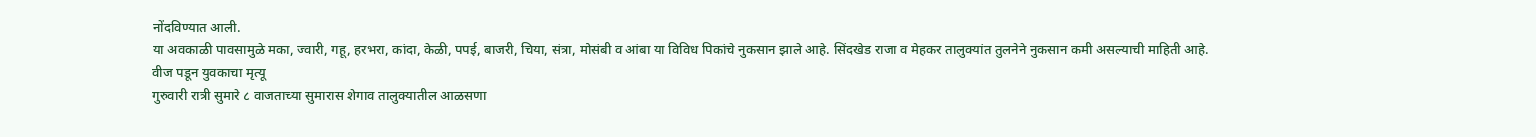नोंदविण्यात आली.
या अवकाळी पावसामुळे मका, ज्वारी, गहू, हरभरा, कांदा, केळी, पपई, बाजरी, चिया, संत्रा, मोसंबी व आंबा या विविध पिकांचे नुकसान झाले आहे. सिंदखेड राजा व मेहकर तालुक्यांत तुलनेने नुकसान कमी असल्याची माहिती आहे.
वीज पडून युवकाचा मृत्यू
गुरुवारी रात्री सुमारे ८ वाजताच्या सुमारास शेगाव तालुक्यातील आळसणा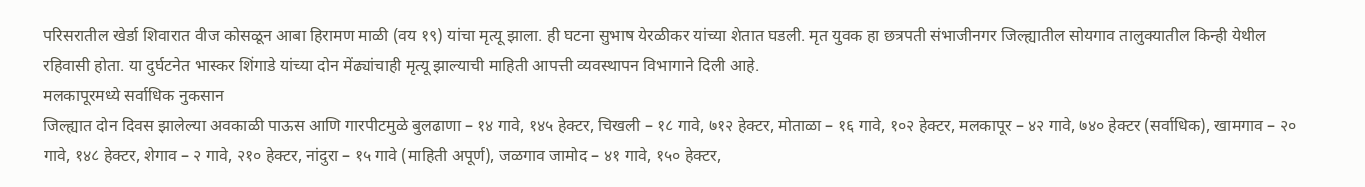परिसरातील खेर्डा शिवारात वीज कोसळून आबा हिरामण माळी (वय १९) यांचा मृत्यू झाला. ही घटना सुभाष येरळीकर यांच्या शेतात घडली. मृत युवक हा छत्रपती संभाजीनगर जिल्ह्यातील सोयगाव तालुक्यातील किन्ही येथील रहिवासी होता. या दुर्घटनेत भास्कर शिंगाडे यांच्या दोन मेंढ्यांचाही मृत्यू झाल्याची माहिती आपत्ती व्यवस्थापन विभागाने दिली आहे.
मलकापूरमध्ये सर्वाधिक नुकसान
जिल्ह्यात दोन दिवस झालेल्या अवकाळी पाऊस आणि गारपीटमुळे बुलढाणा – १४ गावे, १४५ हेक्टर, चिखली – १८ गावे, ७१२ हेक्टर, मोताळा – १६ गावे, १०२ हेक्टर, मलकापूर – ४२ गावे, ७४० हेक्टर (सर्वाधिक), खामगाव – २० गावे, १४८ हेक्टर, शेगाव – २ गावे, २१० हेक्टर, नांदुरा – १५ गावे (माहिती अपूर्ण), जळगाव जामोद – ४१ गावे, १५० हेक्टर,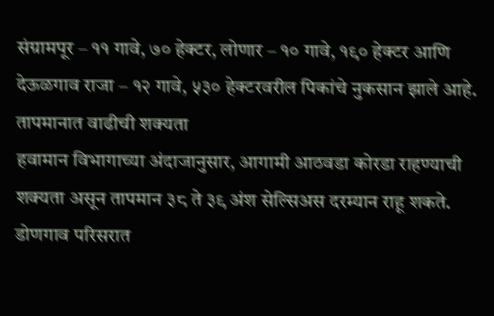संग्रामपूर – ११ गावे, ७० हेक्टर, लोणार – १० गावे, १९० हेक्टर आणि देऊळगाव राजा – १२ गावे, ५३० हेक्टरवरील पिकांचे नुकसान झाले आहे.
तापमानात वाढीची शक्यता
हवामान विभागाच्या अंदाजानुसार, आगामी आठवडा कोरडा राहण्याची शक्यता असून तापमान ३८ ते ३९ अंश सेल्सिअस दरम्यान राहू शकते. डोणगाव परिसरात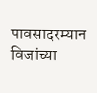पावसादरम्यान विजांच्या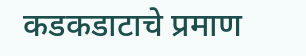कडकडाटाचे प्रमाण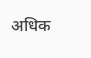अधिक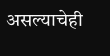असल्याचेही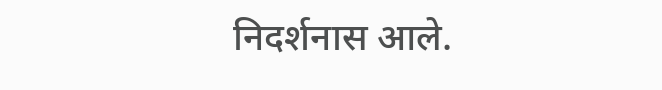निदर्शनास आले.